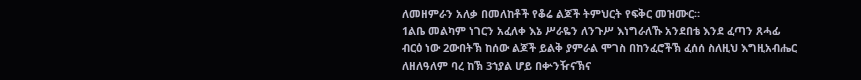ለመዘምራን አለቃ በመለከቶች የቆሬ ልጆች ትምህርት የፍቅር መዝሙር።
1ልቤ መልካም ነገርን አፈለቀ እኔ ሥራዬን ለንጉሥ እነግራለኹ አንደበቴ እንደ ፈጣን ጸሓፊ ብርዕ ነው 2ውበትኽ ከሰው ልጆች ይልቅ ያምራል ሞገስ በከንፈሮችኽ ፈሰሰ ስለዚህ እግዚአብሔር ለዘለዓለም ባረ ከኽ 3ኀያል ሆይ በቍንዥናኽና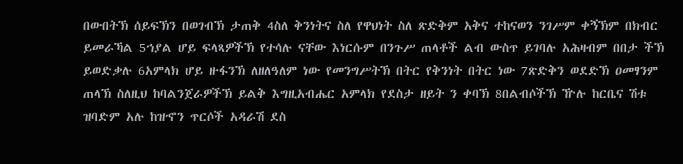በውበትኽ ሰይፍኽን በወገብኽ ታጠቅ 4ስለ ቅንነትና ስለ የዋህነት ስለ ጽድቅም አቅና ተከናወን ንገሥም ቀኝኽም በክብር ይመራኻል 5ኀያል ሆይ ፍላጻዎችኽ የተሳሉ ናቸው እነርሱም በንጉሥ ጠላቶች ልብ ውስጥ ይገባሉ አሕዛብም በበታ ችኽ ይወድቃሉ 6አምላክ ሆይ ዙፋንኽ ለዘለዓለም ነው የመንግሥትኽ በትር የቅንነት በትር ነው 7ጽድቅን ወደድኽ ዐመፃንም ጠላኽ ስለዚህ ከባልንጀራዎችኽ ይልቅ እግዚአብሔር አምላክ የደስታ ዘይት ን ቀባኽ 8በልብሶችኽ ዅሉ ከርቤና ሽቱ ዝባድም አሉ ከዝኆን ጥርሶች አዳራሽ ደስ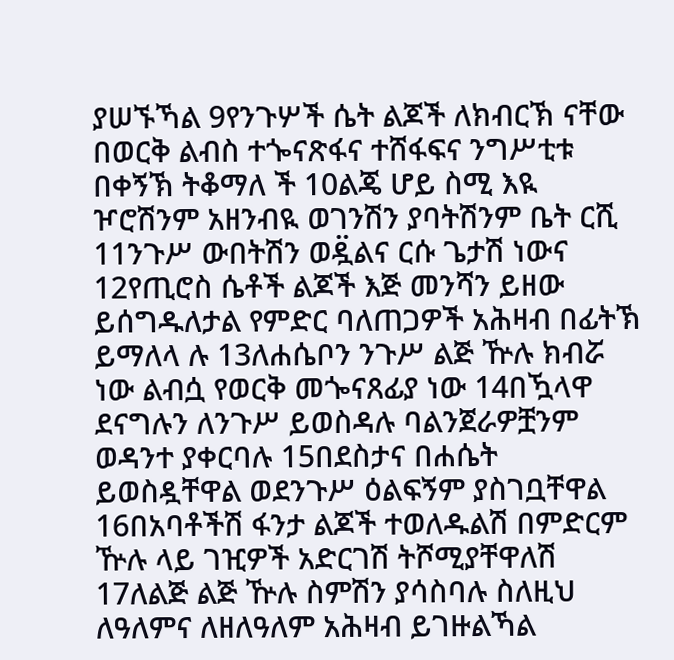ያሠኙኻል 9የንጉሦች ሴት ልጆች ለክብርኽ ናቸው በወርቅ ልብስ ተጐናጽፋና ተሸፋፍና ንግሥቲቱ በቀኝኽ ትቆማለ ች 10ልጄ ሆይ ስሚ እዪ ዦሮሽንም አዘንብዪ ወገንሽን ያባትሽንም ቤት ርሺ 11ንጉሥ ውበትሽን ወዷ፟ልና ርሱ ጌታሽ ነውና 12የጢሮስ ሴቶች ልጆች እጅ መንሻን ይዘው ይሰግዱለታል የምድር ባለጠጋዎች አሕዛብ በፊትኽ ይማለላ ሉ 13ለሐሴቦን ንጉሥ ልጅ ዅሉ ክብሯ ነው ልብሷ የወርቅ መጐናጸፊያ ነው 14በዃላዋ ደናግሉን ለንጉሥ ይወስዳሉ ባልንጀራዎቿንም ወዳንተ ያቀርባሉ 15በደስታና በሐሴት ይወስዷቸዋል ወደንጉሥ ዕልፍኝም ያስገቧቸዋል 16በአባቶችሽ ፋንታ ልጆች ተወለዱልሽ በምድርም ዅሉ ላይ ገዢዎች አድርገሽ ትሾሚያቸዋለሽ 17ለልጅ ልጅ ዅሉ ስምሽን ያሳስባሉ ስለዚህ ለዓለምና ለዘለዓለም አሕዛብ ይገዙልኻል